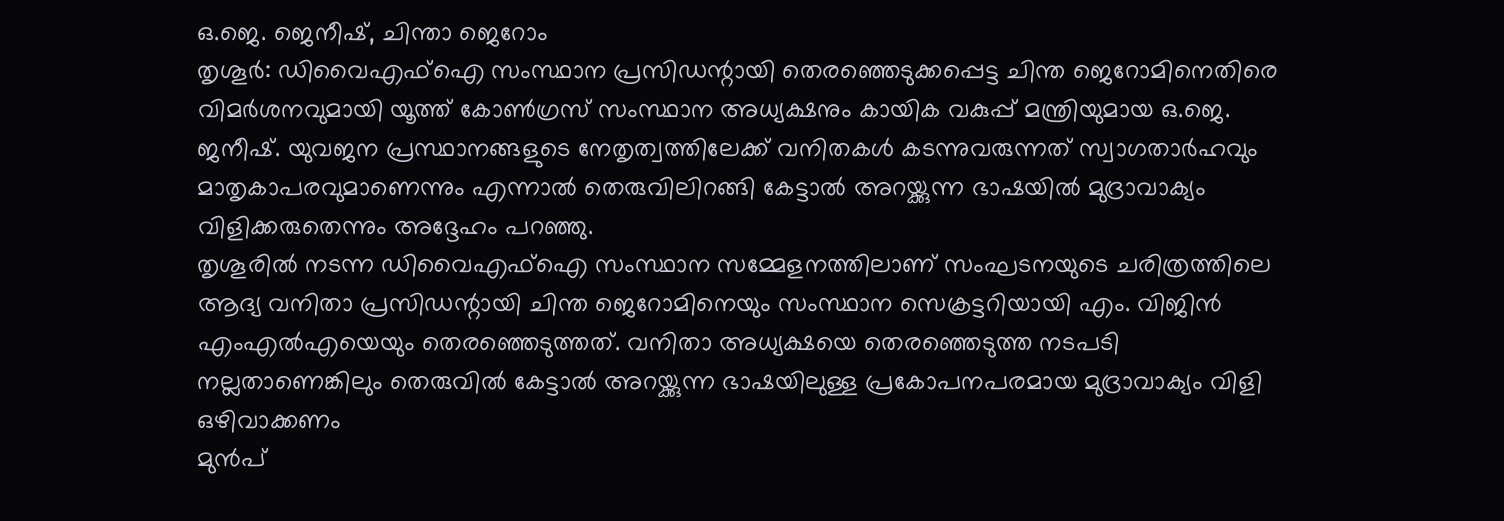ഒ.ജെ. ജെനീഷ്, ചിന്താ ജെറോം
തൃശൂർ: ഡിവൈഎഫ്ഐ സംസ്ഥാന പ്രസിഡന്റായി തെരഞ്ഞെടുക്കപ്പെട്ട ചിന്ത ജെറോമിനെതിരെ വിമർശനവുമായി യൂത്ത് കോൺഗ്രസ് സംസ്ഥാന അധ്യക്ഷനും കായിക വകുപ്പ് മന്ത്രിയുമായ ഒ.ജെ. ജനീഷ്. യുവജന പ്രസ്ഥാനങ്ങളുടെ നേതൃത്വത്തിലേക്ക് വനിതകൾ കടന്നുവരുന്നത് സ്വാഗതാർഹവും മാതൃകാപരവുമാണെന്നും എന്നാൽ തെരുവിലിറങ്ങി കേട്ടാൽ അറയ്ക്കുന്ന ഭാഷയിൽ മുദ്രാവാക്യം വിളിക്കരുതെന്നും അദ്ദേഹം പറഞ്ഞു.
തൃശൂരിൽ നടന്ന ഡിവൈഎഫ്ഐ സംസ്ഥാന സമ്മേളനത്തിലാണ് സംഘടനയുടെ ചരിത്രത്തിലെ ആദ്യ വനിതാ പ്രസിഡന്റായി ചിന്ത ജെറോമിനെയും സംസ്ഥാന സെക്രട്ടറിയായി എം. വിജിൻ എംഎൽഎയെയും തെരഞ്ഞെടുത്തത്. വനിതാ അധ്യക്ഷയെ തെരഞ്ഞെടുത്ത നടപടി നല്ലതാണെങ്കിലും തെരുവിൽ കേട്ടാൽ അറയ്ക്കുന്ന ഭാഷയിലുള്ള പ്രകോപനപരമായ മുദ്രാവാക്യം വിളി ഒഴിവാക്കണം
മുൻപ്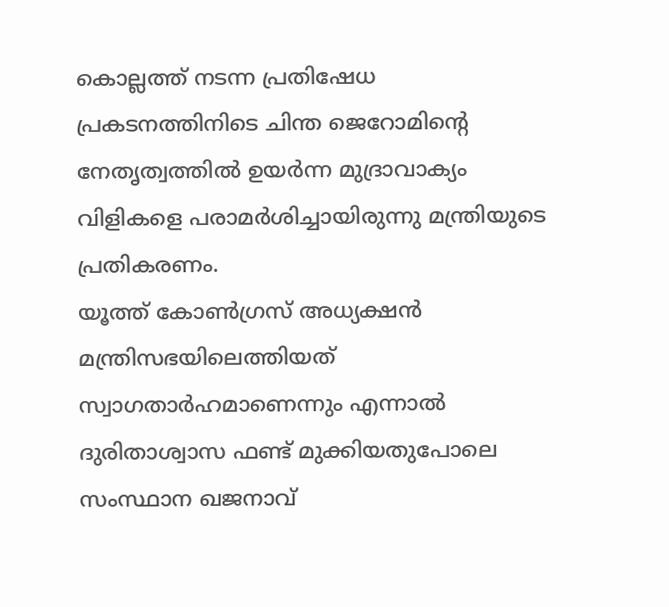കൊല്ലത്ത് നടന്ന പ്രതിഷേധ പ്രകടനത്തിനിടെ ചിന്ത ജെറോമിന്റെ നേതൃത്വത്തിൽ ഉയർന്ന മുദ്രാവാക്യം വിളികളെ പരാമർശിച്ചായിരുന്നു മന്ത്രിയുടെ പ്രതികരണം.
യൂത്ത് കോൺഗ്രസ് അധ്യക്ഷൻ മന്ത്രിസഭയിലെത്തിയത് സ്വാഗതാർഹമാണെന്നും എന്നാൽ ദുരിതാശ്വാസ ഫണ്ട് മുക്കിയതുപോലെ സംസ്ഥാന ഖജനാവ്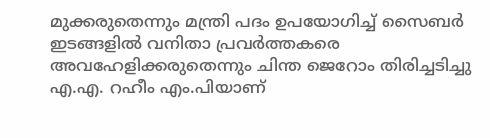മുക്കരുതെന്നും മന്ത്രി പദം ഉപയോഗിച്ച് സൈബർ ഇടങ്ങളിൽ വനിതാ പ്രവർത്തകരെ അവഹേളിക്കരുതെന്നും ചിന്ത ജെറോം തിരിച്ചടിച്ചു എ.എ. റഹീം എം.പിയാണ്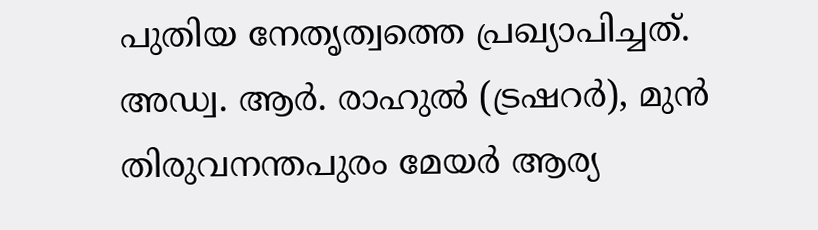പുതിയ നേതൃത്വത്തെ പ്രഖ്യാപിച്ചത്. അഡ്വ. ആർ. രാഹുൽ (ട്രഷറർ), മുൻ തിരുവനന്തപുരം മേയർ ആര്യ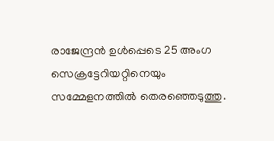രാജേന്ദ്രൻ ഉൾപ്പെടെ 25 അംഗ സെക്രട്ടേറിയറ്റിനെയും സമ്മേളനത്തിൽ തെരഞ്ഞെടുത്തു.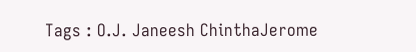Tags : O.J. Janeesh ChinthaJerome